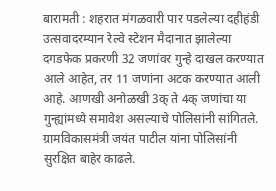बारामती : शहरात मंगळवारी पार पडलेल्या दहीहंडी उत्सवादरम्यान रेल्वे स्टेशन मैदानात झालेल्या दगडफेक प्रकरणी 32 जणांवर गुन्हे दाखल करण्यात आले आहेत, तर 11 जणांना अटक करण्यात आली आहे. आणखी अनोळखी 3क् ते 4क् जणांचा या गुन्ह्यांमध्ये समावेश असल्याचे पोलिसांनी सांगितले. ग्रामविकासमंत्री जयंत पाटील यांना पोलिसांनी सुरक्षित बाहेर काढले.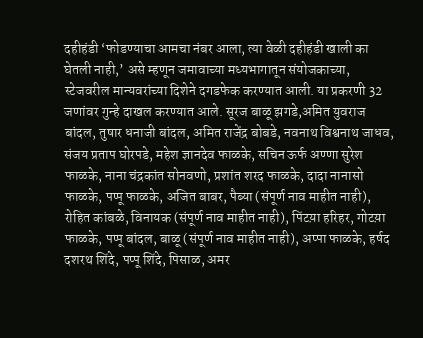दहीहंडी ‘फोडण्याचा आमचा नंबर आला, त्या वेळी दहीहंडी खाली का घेतली नाही,’ असे म्हणून जमावाच्या मध्यभागातून संयोजकाच्या, स्टेजवरील मान्यवरांच्या दिशेने दगडफेक करण्यात आली. या प्रकरणी 32 जणांवर गुन्हे दाखल करण्यात आले. सूरज बाळू झगडे,अमित युवराज बांदल, तुषार धनाजी बांदल, अमित राजेंद्र बोबडे, नवनाथ विश्वनाथ जाधव, संजय प्रताप घोरपडे, महेश ज्ञानदेव फाळके, सचिन ऊर्फ अण्णा सुरेश फाळके, नाना चंद्रकांत सोनवणो, प्रशांत शरद फाळके, दादा नानासो फाळके, पप्पू फाळके, अजित बाबर, पैब्या (संपूर्ण नाव माहीत नाही), रोहित कांबळे, विनायक (संपूर्ण नाव माहीत नाही), पिंटय़ा हरिहर, गोटय़ा फाळके, पप्पू बांदल, बाळू (संपूर्ण नाव माहीत नाही), अप्पा फाळके, हर्षद दशरथ शिंदे, पप्पू शिंदे, पिसाळ, अमर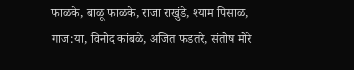फाळके, बाळू फाळके, राजा राखुंडे, श्याम पिसाळ, गाज:या, विनोद कांबळे, अजित फडतरे, संतोष मोरे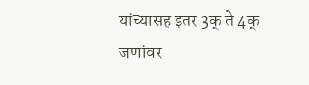यांच्यासह इतर 3क् ते 4क्
जणांवर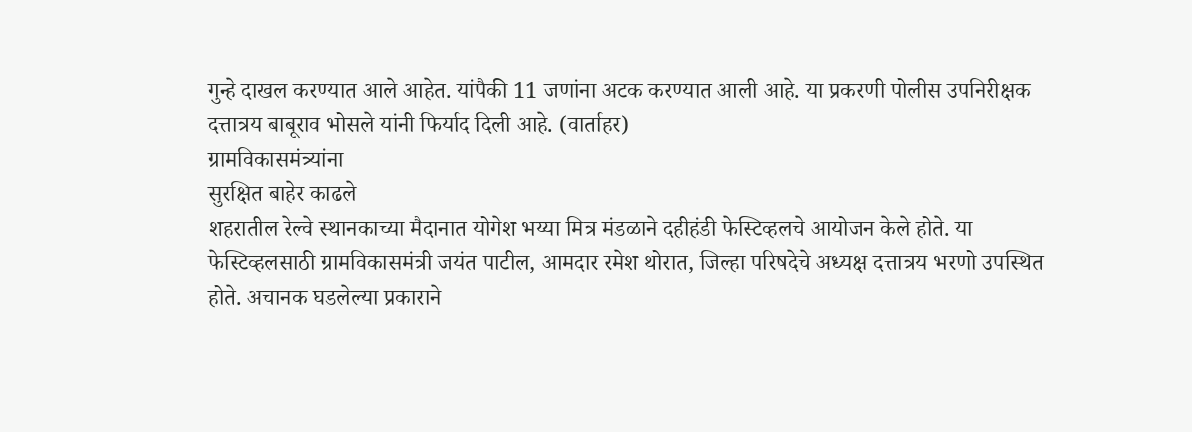गुन्हे दाखल करण्यात आले आहेत. यांपैकी 11 जणांना अटक करण्यात आली आहे. या प्रकरणी पोलीस उपनिरीक्षक दत्तात्रय बाबूराव भोसले यांनी फिर्याद दिली आहे. (वार्ताहर)
ग्रामविकासमंत्र्यांना
सुरक्षित बाहेर काढले
शहरातील रेल्वे स्थानकाच्या मैदानात योगेश भय्या मित्र मंडळाने दहीहंडी फेस्टिव्हलचे आयोजन केले होते. या फेस्टिव्हलसाठी ग्रामविकासमंत्री जयंत पाटील, आमदार रमेश थोरात, जिल्हा परिषदेचे अध्यक्ष दत्तात्रय भरणो उपस्थित होते. अचानक घडलेल्या प्रकाराने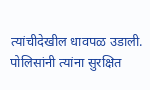त्यांचीदेखील धावपळ उडाली. पोलिसांनी त्यांना सुरक्षित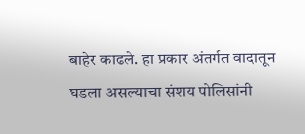बाहेर काढले. हा प्रकार अंतर्गत वादातून घडला असल्याचा संशय पोलिसांनी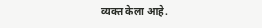व्यक्त केला आहे.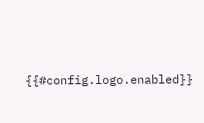{{#config.logo.enabled}}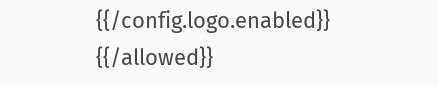{{/config.logo.enabled}}
{{/allowed}}